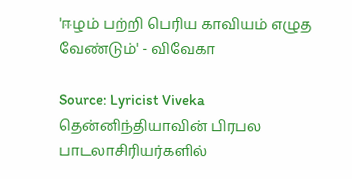'ஈழம் பற்றி பெரிய காவியம் எழுத வேண்டும்' - விவேகா

Source: Lyricist Viveka
தென்னிந்தியாவின் பிரபல பாடலாசிரியர்களில்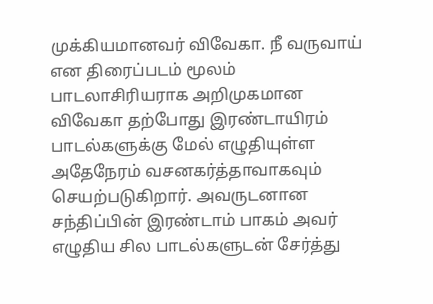முக்கியமானவர் விவேகா. நீ வருவாய் என திரைப்படம் மூலம் பாடலாசிரியராக அறிமுகமான விவேகா தற்போது இரண்டாயிரம் பாடல்களுக்கு மேல் எழுதியுள்ள அதேநேரம் வசனகர்த்தாவாகவும் செயற்படுகிறார். அவருடனான சந்திப்பின் இரண்டாம் பாகம் அவர் எழுதிய சில பாடல்களுடன் சேர்த்து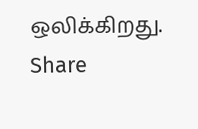ஒலிக்கிறது.
Share